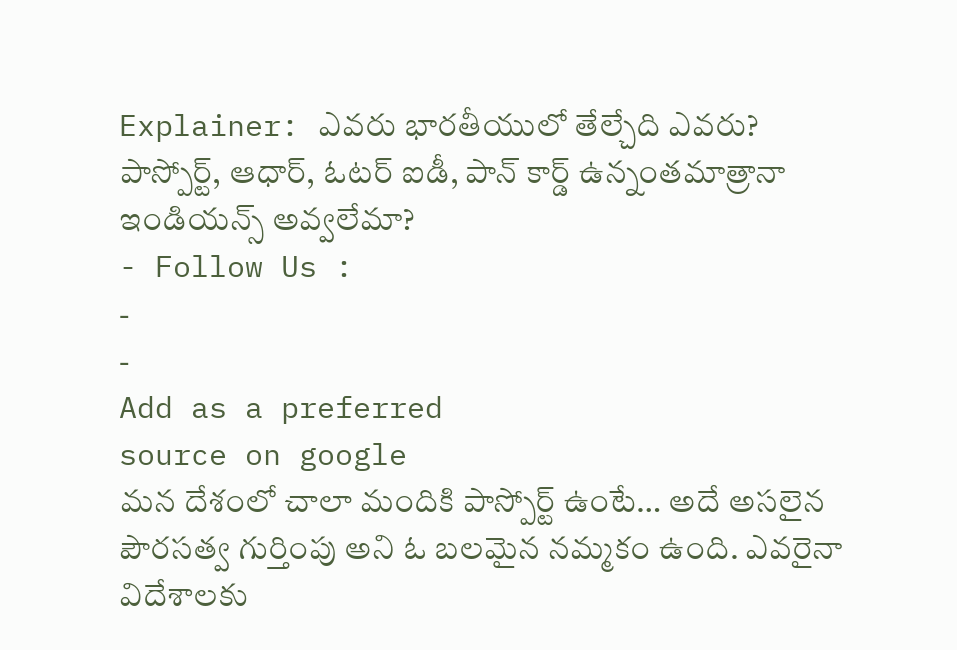Explainer: ఎవరు భారతీయులో తేల్చేది ఎవరు? పాస్పోర్ట్, ఆధార్, ఓటర్ ఐడీ, పాన్ కార్డ్ ఉన్నంతమాత్రానా ఇండియన్స్ అవ్వలేమా?
- Follow Us :
-
-
Add as a preferred
source on google
మన దేశంలో చాలా మందికి పాస్పోర్ట్ ఉంటే… అదే అసలైన పౌరసత్వ గుర్తింపు అని ఓ బలమైన నమ్మకం ఉంది. ఎవరైనా విదేశాలకు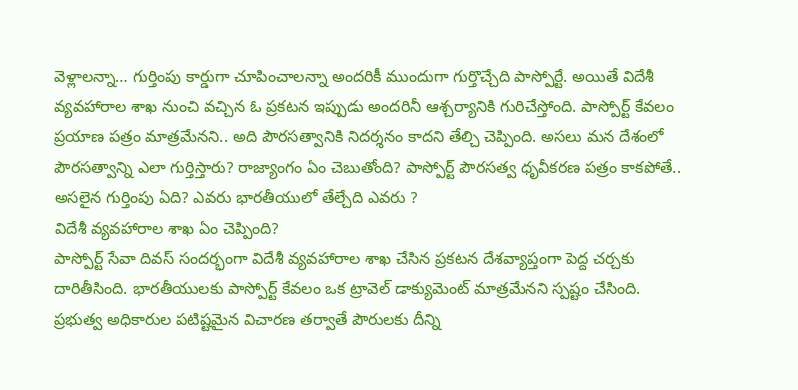వెళ్లాలన్నా… గుర్తింపు కార్డుగా చూపించాలన్నా అందరికీ ముందుగా గుర్తొచ్చేది పాస్పోర్టే. అయితే విదేశీ వ్యవహారాల శాఖ నుంచి వచ్చిన ఓ ప్రకటన ఇప్పుడు అందరినీ ఆశ్చర్యానికి గురిచేస్తోంది. పాస్పోర్ట్ కేవలం ప్రయాణ పత్రం మాత్రమేనని.. అది పౌరసత్వానికి నిదర్శనం కాదని తేల్చి చెప్పింది. అసలు మన దేశంలో పౌరసత్వాన్ని ఎలా గుర్తిస్తారు? రాజ్యాంగం ఏం చెబుతోంది? పాస్పోర్ట్ పౌరసత్వ ధృవీకరణ పత్రం కాకపోతే.. అసలైన గుర్తింపు ఏది? ఎవరు భారతీయులో తేల్చేది ఎవరు ?
విదేశీ వ్యవహారాల శాఖ ఏం చెప్పింది?
పాస్పోర్ట్ సేవా దివస్ సందర్భంగా విదేశీ వ్యవహారాల శాఖ చేసిన ప్రకటన దేశవ్యాప్తంగా పెద్ద చర్చకు దారితీసింది. భారతీయులకు పాస్పోర్ట్ కేవలం ఒక ట్రావెల్ డాక్యుమెంట్ మాత్రమేనని స్పష్టం చేసింది. ప్రభుత్వ అధికారుల పటిష్టమైన విచారణ తర్వాతే పౌరులకు దీన్ని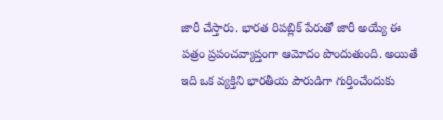జారీ చేస్తారు. భారత రిపబ్లిక్ పేరుతో జారీ అయ్యే ఈ పత్రం ప్రపంచవ్యాప్తంగా ఆమోదం పొందుతుంది. అయితే ఇది ఒక వ్యక్తిని భారతీయ పౌరుడిగా గుర్తించేందుకు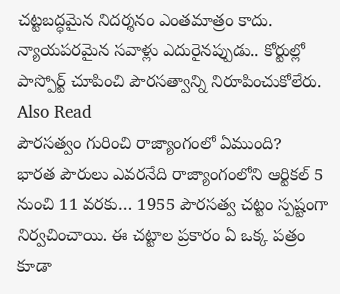చట్టబద్ధమైన నిదర్శనం ఎంతమాత్రం కాదు. న్యాయపరమైన సవాళ్లు ఎదురైనప్పుడు.. కోర్టుల్లో పాస్పోర్ట్ చూపించి పౌరసత్వాన్ని నిరూపించుకోలేరు.
Also Read
పౌరసత్వం గురించి రాజ్యాంగంలో ఏముంది?
భారత పౌరులు ఎవరనేది రాజ్యాంగంలోని ఆర్టికల్ 5 నుంచి 11 వరకు… 1955 పౌరసత్వ చట్టం స్పష్టంగా నిర్వచించాయి. ఈ చట్టాల ప్రకారం ఏ ఒక్క పత్రం కూడా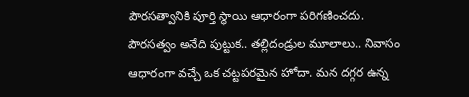పౌరసత్వానికి పూర్తి స్థాయి ఆధారంగా పరిగణించదు. పౌరసత్వం అనేది పుట్టుక.. తల్లిదండ్రుల మూలాలు.. నివాసం ఆధారంగా వచ్చే ఒక చట్టపరమైన హోదా. మన దగ్గర ఉన్న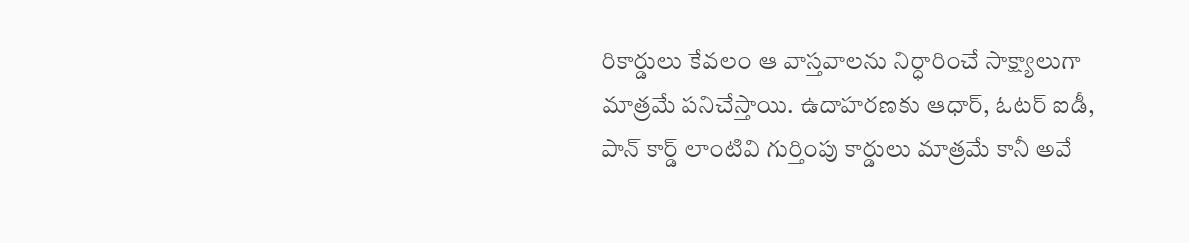రికార్డులు కేవలం ఆ వాస్తవాలను నిర్ధారించే సాక్ష్యాలుగా మాత్రమే పనిచేస్తాయి. ఉదాహరణకు ఆధార్, ఓటర్ ఐడీ, పాన్ కార్డ్ లాంటివి గుర్తింపు కార్డులు మాత్రమే కానీ అవే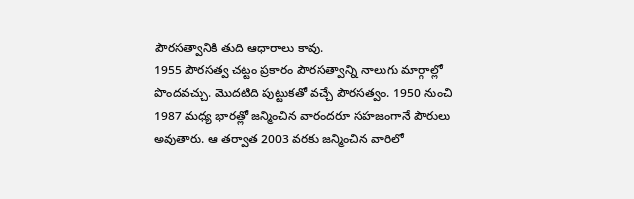పౌరసత్వానికి తుది ఆధారాలు కావు.
1955 పౌరసత్వ చట్టం ప్రకారం పౌరసత్వాన్ని నాలుగు మార్గాల్లో పొందవచ్చు. మొదటిది పుట్టుకతో వచ్చే పౌరసత్వం. 1950 నుంచి 1987 మధ్య భారత్లో జన్మించిన వారందరూ సహజంగానే పౌరులు అవుతారు. ఆ తర్వాత 2003 వరకు జన్మించిన వారిలో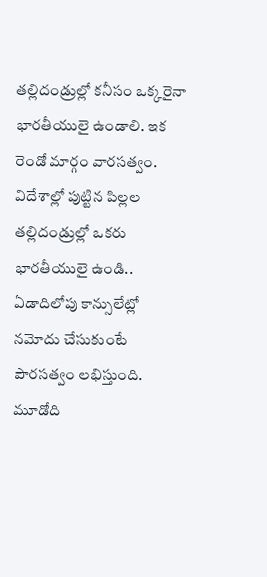తల్లిదండ్రుల్లో కనీసం ఒక్కరైనా భారతీయులై ఉండాలి. ఇక రెండో మార్గం వారసత్వం. విదేశాల్లో పుట్టిన పిల్లల తల్లిదండ్రుల్లో ఒకరు భారతీయులై ఉండి.. ఏడాదిలోపు కాన్సులేట్లో నమోదు చేసుకుంటే పౌరసత్వం లభిస్తుంది. మూడోది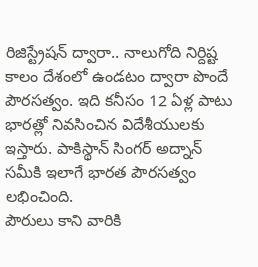రిజిస్ట్రేషన్ ద్వారా.. నాలుగోది నిర్దిష్ట కాలం దేశంలో ఉండటం ద్వారా పొందే పౌరసత్వం. ఇది కనీసం 12 ఏళ్ల పాటు భారత్లో నివసించిన విదేశీయులకు ఇస్తారు. పాకిస్థాన్ సింగర్ అద్నాన్ సమీకి ఇలాగే భారత పౌరసత్వం లభించింది.
పౌరులు కాని వారికి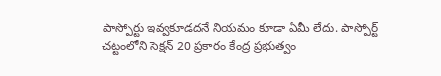పాస్పోర్టు ఇవ్వకూడదనే నియమం కూడా ఏమీ లేదు. పాస్పోర్ట్ చట్టంలోని సెక్షన్ 20 ప్రకారం కేంద్ర ప్రభుత్వం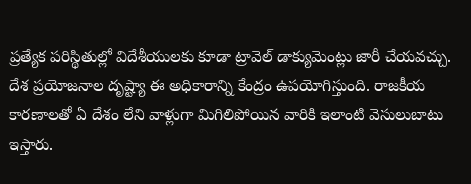ప్రత్యేక పరిస్థితుల్లో విదేశీయులకు కూడా ట్రావెల్ డాక్యుమెంట్లు జారీ చేయవచ్చు. దేశ ప్రయోజనాల దృష్ట్యా ఈ అధికారాన్ని కేంద్రం ఉపయోగిస్తుంది. రాజకీయ కారణాలతో ఏ దేశం లేని వాళ్లుగా మిగిలిపోయిన వారికి ఇలాంటి వెసులుబాటు ఇస్తారు.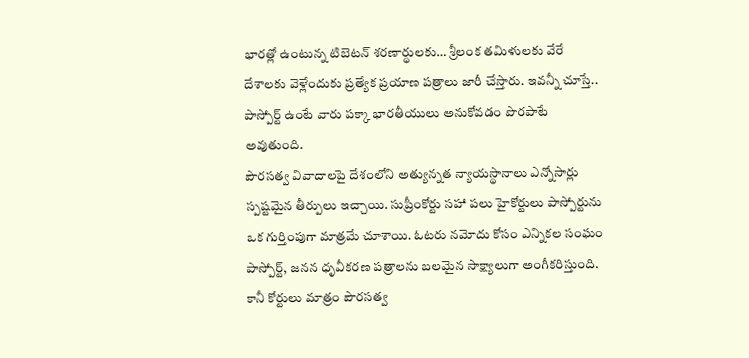భారత్లో ఉంటున్న టిబెటన్ శరణార్థులకు… శ్రీలంక తమిళులకు వేరే దేశాలకు వెళ్లేందుకు ప్రత్యేక ప్రయాణ పత్రాలు జారీ చేస్తారు. ఇవన్నీ చూస్తే.. పాస్పోర్ట్ ఉంటే వారు పక్కా భారతీయులు అనుకోవడం పొరపాటే అవుతుంది.
పౌరసత్వ వివాదాలపై దేశంలోని అత్యున్నత న్యాయస్థానాలు ఎన్నోసార్లు స్పష్టమైన తీర్పులు ఇచ్చాయి. సుప్రీంకోర్టు సహా పలు హైకోర్టులు పాస్పోర్టును ఒక గుర్తింపుగా మాత్రమే చూశాయి. ఓటరు నమోదు కోసం ఎన్నికల సంఘం పాస్పోర్ట్, జనన ధృవీకరణ పత్రాలను బలమైన సాక్ష్యాలుగా అంగీకరిస్తుంది. కానీ కోర్టులు మాత్రం పౌరసత్వ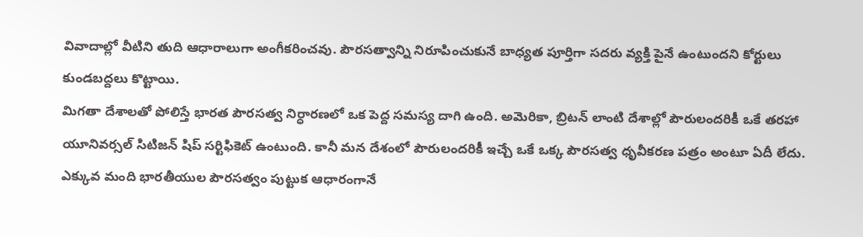వివాదాల్లో వీటిని తుది ఆధారాలుగా అంగీకరించవు. పౌరసత్వాన్ని నిరూపించుకునే బాధ్యత పూర్తిగా సదరు వ్యక్తి పైనే ఉంటుందని కోర్టులు కుండబద్దలు కొట్టాయి.
మిగతా దేశాలతో పోలిస్తే భారత పౌరసత్వ నిర్ధారణలో ఒక పెద్ద సమస్య దాగి ఉంది. అమెరికా, బ్రిటన్ లాంటి దేశాల్లో పౌరులందరికీ ఒకే తరహా యూనివర్సల్ సిటిజన్ షిప్ సర్టిఫికెట్ ఉంటుంది. కానీ మన దేశంలో పౌరులందరికీ ఇచ్చే ఒకే ఒక్క పౌరసత్వ ధృవీకరణ పత్రం అంటూ ఏదీ లేదు. ఎక్కువ మంది భారతీయుల పౌరసత్వం పుట్టుక ఆధారంగానే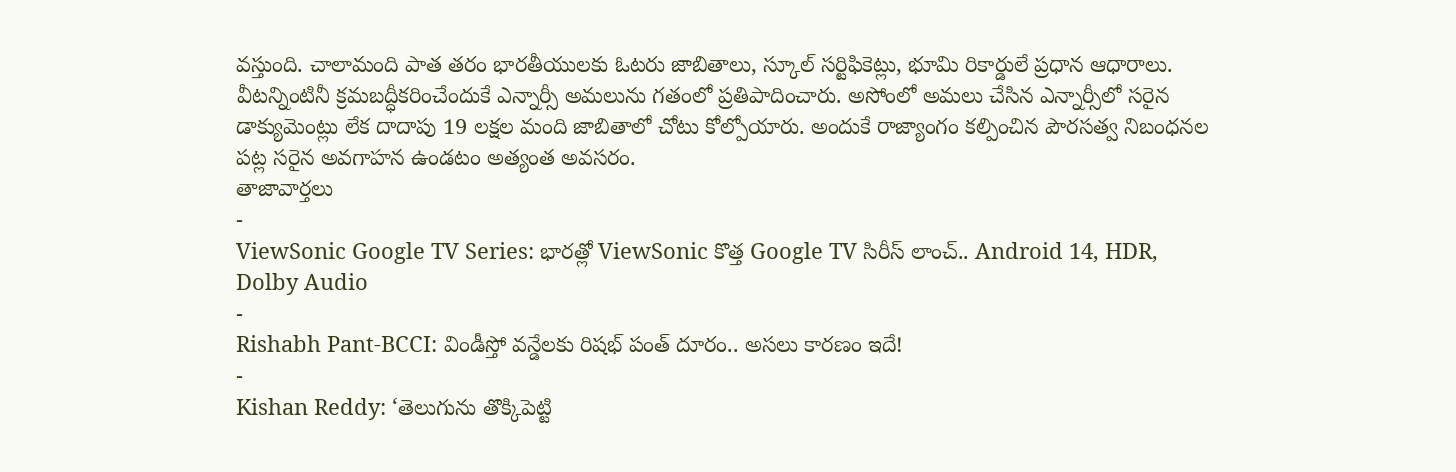వస్తుంది. చాలామంది పాత తరం భారతీయులకు ఓటరు జాబితాలు, స్కూల్ సర్టిఫికెట్లు, భూమి రికార్డులే ప్రధాన ఆధారాలు. వీటన్నింటినీ క్రమబద్ధీకరించేందుకే ఎన్నార్సీ అమలును గతంలో ప్రతిపాదించారు. అసోంలో అమలు చేసిన ఎన్నార్సీలో సరైన డాక్యుమెంట్లు లేక దాదాపు 19 లక్షల మంది జాబితాలో చోటు కోల్పోయారు. అందుకే రాజ్యాంగం కల్పించిన పౌరసత్వ నిబంధనల పట్ల సరైన అవగాహన ఉండటం అత్యంత అవసరం.
తాజావార్తలు
-
ViewSonic Google TV Series: భారత్లో ViewSonic కొత్త Google TV సిరీస్ లాంచ్.. Android 14, HDR, Dolby Audio
-
Rishabh Pant-BCCI: విండీస్తో వన్డేలకు రిషభ్ పంత్ దూరం.. అసలు కారణం ఇదే!
-
Kishan Reddy: ‘తెలుగును తొక్కిపెట్టి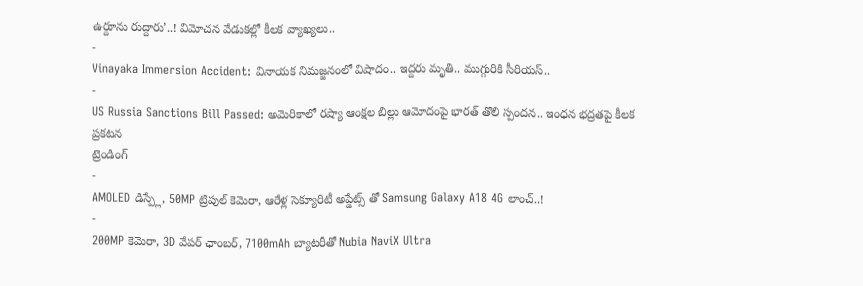ఉర్దూను రుద్దారు’..! విమోచన వేడుకల్లో కీలక వ్యాఖ్యలు..
-
Vinayaka Immersion Accident: వినాయక నిమజ్జనంలో విషాదం.. ఇద్దరు మృతి.. ముగ్గురికి సీరియస్..
-
US Russia Sanctions Bill Passed: అమెరికాలో రష్యా ఆంక్షల బిల్లు ఆమోదంపై భారత్ తొలి స్పందన.. ఇంధన భద్రతపై కీలక ప్రకటన
ట్రెండింగ్
-
AMOLED డిస్ప్లే, 50MP ట్రిపుల్ కెమెరా, ఆరేళ్ల సెక్యూరిటీ అప్డేట్స్ తో Samsung Galaxy A18 4G లాంచ్..!
-
200MP కెమెరా, 3D వేపర్ ఛాంబర్, 7100mAh బ్యాటరీతో Nubia NaviX Ultra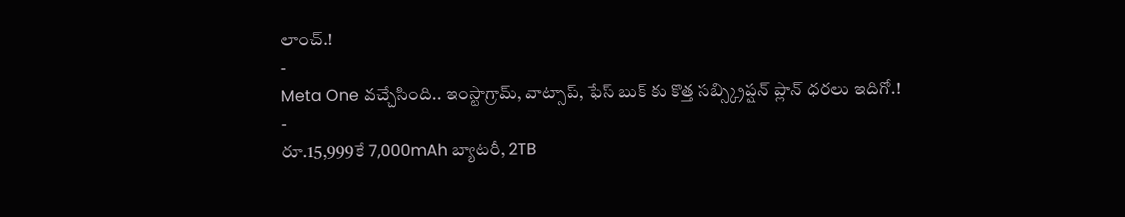లాంచ్.!
-
Meta One వచ్చేసింది.. ఇంస్టాగ్రామ్, వాట్సాప్, ఫేస్ బుక్ కు కొత్త సబ్స్క్రిప్షన్ ప్లాన్ ధరలు ఇదిగో.!
-
రూ.15,999కే 7,000mAh బ్యాటరీ, 2TB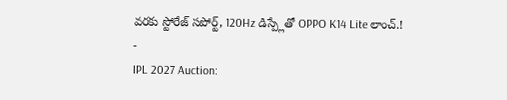వరకు స్టోరేజ్ సపోర్ట్, 120Hz డిస్ప్లేతో OPPO K14 Lite లాంచ్.!
-
IPL 2027 Auction: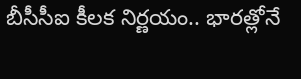బీసీసీఐ కీలక నిర్ణయం.. భారత్లోనే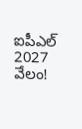ఐపీఎల్ 2027 వేలం!